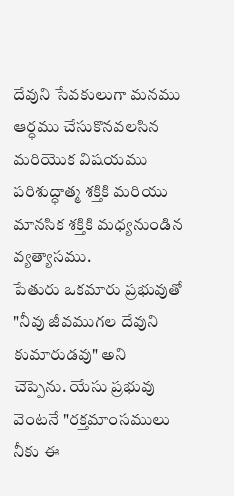దేవుని సేవకులుగా మనము ఆర్ధము చేసుకొనవలసిన మరియొక విషయము పరిశుద్ధాత్మ శక్తికి మరియు మానసిక శక్తికి మధ్యనుండిన వ్యత్యాసము.
పేతురు ఒకమారు ప్రభువుతో "నీవు జీవముగల దేవుని కుమారుడవు" అని చెప్పెను. యేసు ప్రభువు వెంటనే "రక్తమాంసములు నీకు ఈ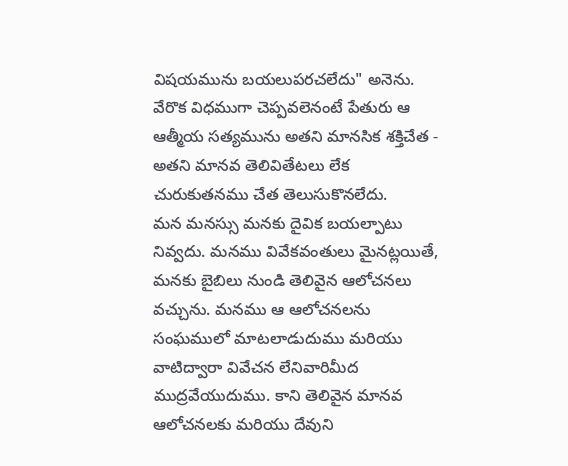విషయమును బయలుపరచలేదు" అనెను. వేరొక విధముగా చెప్పవలెనంటే పేతురు ఆ ఆత్మీయ సత్యమును అతని మానసిక శక్తిచేత - అతని మానవ తెలివితేటలు లేక చురుకుతనము చేత తెలుసుకొనలేదు.
మన మనస్సు మనకు దైవిక బయల్పాటు నివ్వదు. మనము వివేకవంతులు మైనట్లయితే, మనకు బైబిలు నుండి తెలివైన ఆలోచనలు వచ్చును. మనము ఆ ఆలోచనలను సంఘములో మాటలాడుదుము మరియు వాటిద్వారా వివేచన లేనివారిమీద ముద్రవేయుదుము. కాని తెలివైన మానవ ఆలోచనలకు మరియు దేవుని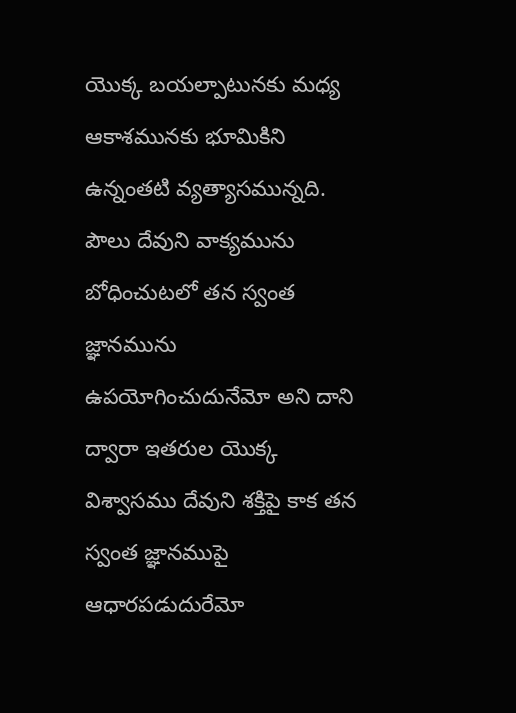యొక్క బయల్పాటునకు మధ్య ఆకాశమునకు భూమికిని ఉన్నంతటి వ్యత్యాసమున్నది.
పౌలు దేవుని వాక్యమును బోధించుటలో తన స్వంత జ్ఞానమును ఉపయోగించుదునేమో అని దాని ద్వారా ఇతరుల యొక్క విశ్వాసము దేవుని శక్తిపై కాక తన స్వంత జ్ఞానముపై ఆధారపడుదురేమో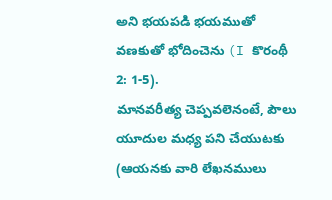అని భయపడి భయముతో వణకుతో భోదించెను (I కొరంథీ 2: 1-5).
మానవరీత్య చెప్పవలెనంటే, పౌలు యూదుల మధ్య పని చేయుటకు (ఆయనకు వారి లేఖనములు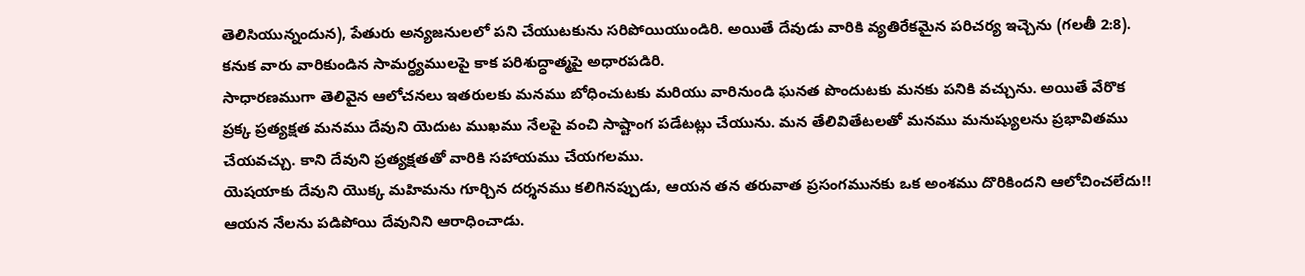తెలిసియున్నందున), పేతురు అన్యజనులలో పని చేయుటకును సరిపోయియుండిరి. అయితే దేవుడు వారికి వ్యతిరేకమైన పరిచర్య ఇచ్చెను (గలతీ 2:8). కనుక వారు వారికుండిన సామర్ధ్యములపై కాక పరిశుద్ధాత్మపై అధారపడిరి.
సాధారణముగా తెలివైన ఆలోచనలు ఇతరులకు మనము బోధించుటకు మరియు వారినుండి ఘనత పొందుటకు మనకు పనికి వచ్చును. అయితే వేరొక ప్రక్క ప్రత్యక్షత మనము దేవుని యెదుట ముఖము నేలపై వంచి సాష్టాంగ పడేటట్లు చేయును. మన తేలివితేటలతో మనము మనుష్యులను ప్రభావితము చేయవచ్చు. కాని దేవుని ప్రత్యక్షతతో వారికి సహాయము చేయగలము.
యెషయాకు దేవుని యొక్క మహిమను గూర్చిన దర్శనము కలిగినప్పుడు, ఆయన తన తరువాత ప్రసంగమునకు ఒక అంశము దొరికిందని ఆలోచించలేదు!! ఆయన నేలను పడిపోయి దేవునిని ఆరాధించాడు.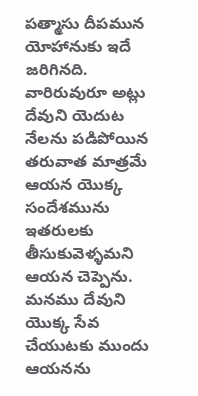పత్మాసు దీపమున యోహానుకు ఇదే జరిగినది. వారిరువురూ అట్లు దేవుని యెదుట నేలను పడిపోయిన తరువాత మాత్రమే ఆయన యొక్క సందేశమును ఇతరులకు తీసుకువెళ్ళమని ఆయన చెప్పెను. మనము దేవుని యొక్క సేవ చేయుటకు ముందు ఆయనను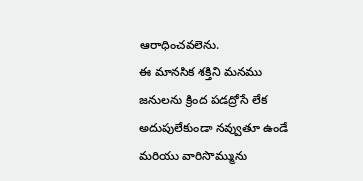ఆరాధించవలెను.
ఈ మానసిక శక్తిని మనము జనులను క్రింద పడద్రోసే లేక అదుపులేకుండా నవ్వుతూ ఉండే మరియు వారిసొమ్మును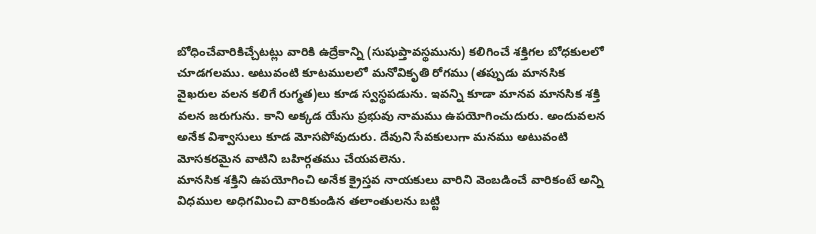బోధించేవారికిచ్చేటట్లు వారికి ఉద్రేకాన్ని (సుషుప్తావస్థమును) కలిగించే శక్తిగల బోధకులలో చూడగలము. అటువంటి కూటములలో మనోవికృతి రోగము (తప్పుడు మానసిక వైఖరుల వలన కలిగే రుగ్మత)లు కూడ స్వస్థపడును. ఇవన్ని కూడా మానవ మానసిక శక్తి వలన జరుగును. కాని అక్కడ యేసు ప్రభువు నామము ఉపయోగించుదురు. అందువలన అనేక విశ్వాసులు కూడ మోసపోవుదురు. దేవుని సేవకులుగా మనము అటువంటి మోసకరమైన వాటిని బహిర్గతము చేయవలెను.
మానసిక శక్తిని ఉపయోగించి అనేక క్రైస్తవ నాయకులు వారిని వెంబడించే వారికంటే అన్ని విధముల అధిగమించి వారికుండిన తలాంతులను బట్టి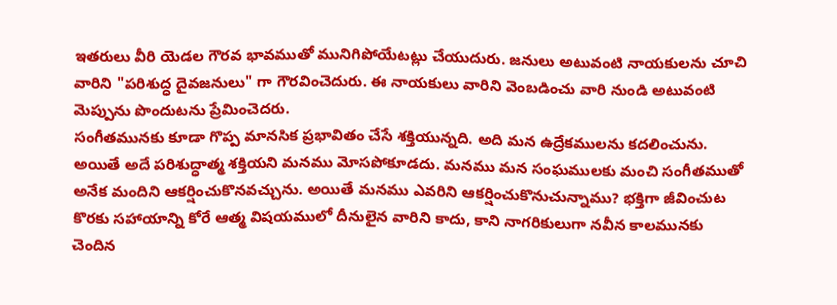ఇతరులు వీరి యెడల గౌరవ భావముతో మునిగిపోయేటట్లు చేయుదురు. జనులు అటువంటి నాయకులను చూచి వారిని "పరిశుద్ధ దైవజనులు" గా గౌరవించెదురు. ఈ నాయకులు వారిని వెంబడించు వారి నుండి అటువంటి మెప్పును పొందుటను ప్రేమించెదరు.
సంగీతమునకు కూడా గొప్ప మానసిక ప్రభావితం చేసే శక్తియున్నది. అది మన ఉద్రేకములను కదలించును. అయితే అదే పరిశుద్ధాత్మ శక్తియని మనము మోసపోకూడదు. మనము మన సంఘములకు మంచి సంగీతముతో అనేక మందిని ఆకర్షించుకొనవచ్చును. అయితే మనము ఎవరిని ఆకర్షించుకొనుచున్నాము? భక్తిగా జీవించుట కొరకు సహాయాన్ని కోరే ఆత్మ విషయములో దీనులైన వారిని కాదు, కాని నాగరికులుగా నవీన కాలమునకు చెందిన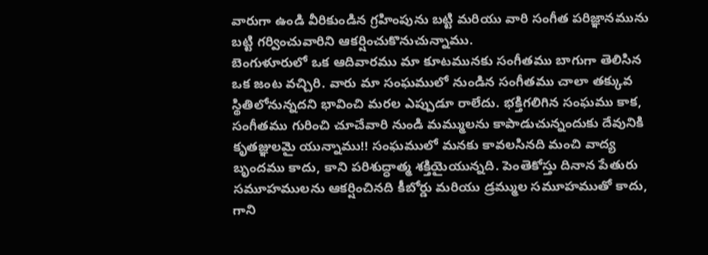వారుగా ఉండి వీరికుండిన గ్రహింపును బట్టి మరియు వారి సంగీత పరిజ్ఞానమును బట్టి గర్వించువారిని ఆకర్షించుకొనుచున్నాము.
బెంగుళూరులో ఒక ఆదివారము మా కూటమునకు సంగీతము బాగుగా తెలిసిన ఒక జంట వచ్చిరి. వారు మా సంఘములో నుండిన సంగీతము చాలా తక్కువ స్థితిలోనున్నదని భావించి మరల ఎప్పుడూ రాలేదు. భక్తిగలిగిన సంఘము కాక, సంగీతము గురించి చూచేవారి నుండి మమ్ములను కాపాడుచున్నందుకు దేవునికి కృతజ్ఞులమై యున్నాము!! సంఘములో మనకు కావలసినది మంచి వాద్య బృందము కాదు, కాని పరిశుద్ధాత్మ శక్తియైయున్నది. పెంతెకోస్తు దినాన పేతురు సమూహములను ఆకర్షించినది కీబోర్డు మరియు డ్రమ్ముల సమూహముతో కాదు, గాని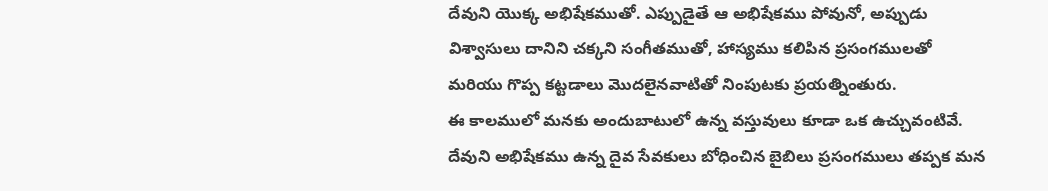దేవుని యొక్క అభిషేకముతో. ఎప్పుడైతే ఆ అభిషేకము పోవునో, అప్పుడు విశ్వాసులు దానిని చక్కని సంగీతముతో, హాస్యము కలిపిన ప్రసంగములతో మరియు గొప్ప కట్టడాలు మొదలైనవాటితో నింపుటకు ప్రయత్నింతురు.
ఈ కాలములో మనకు అందుబాటులో ఉన్న వస్తువులు కూడా ఒక ఉచ్చువంటివే. దేవుని అభిషేకము ఉన్న దైవ సేవకులు బోధించిన బైబిలు ప్రసంగములు తప్పక మన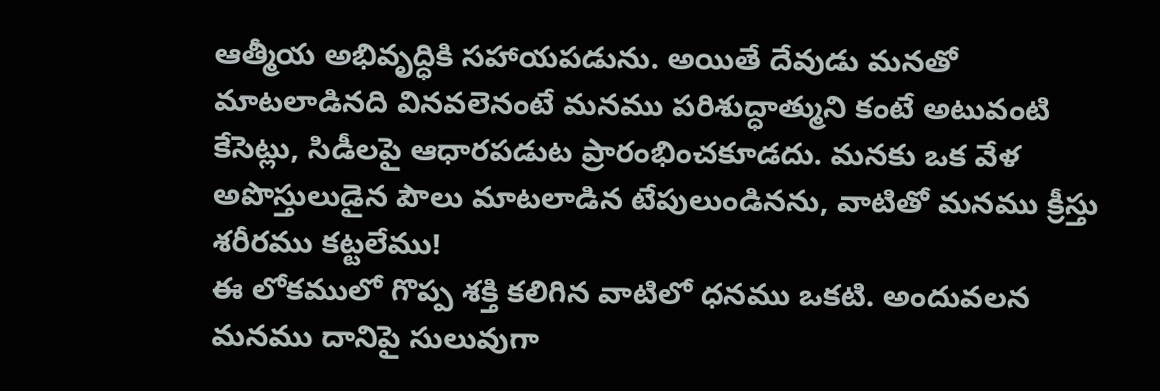ఆత్మీయ అభివృద్ధికి సహాయపడును. అయితే దేవుడు మనతో మాటలాడినది వినవలెనంటే మనము పరిశుద్ధాత్ముని కంటే అటువంటి కేసెట్లు, సిడీలపై ఆధారపడుట ప్రారంభించకూడదు. మనకు ఒక వేళ అపొస్తులుడైన పౌలు మాటలాడిన టేపులుండినను, వాటితో మనము క్రీస్తు శరీరము కట్టలేము!
ఈ లోకములో గొప్ప శక్తి కలిగిన వాటిలో ధనము ఒకటి. అందువలన మనము దానిపై సులువుగా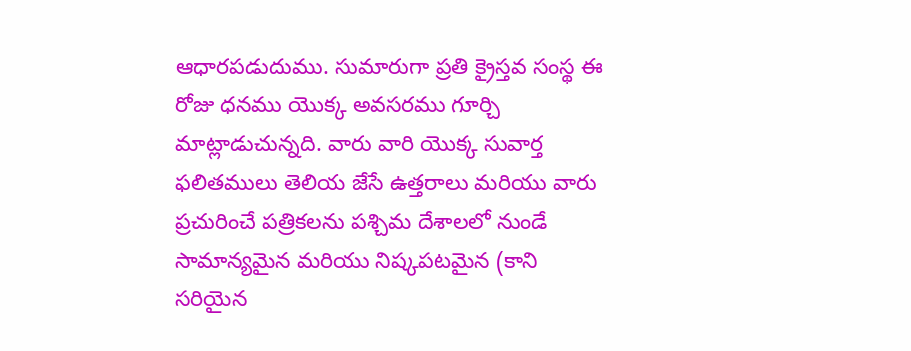ఆధారపడుదుము. సుమారుగా ప్రతి క్రైస్తవ సంస్థ ఈ రోజు ధనము యొక్క అవసరము గూర్చి మాట్లాడుచున్నది. వారు వారి యొక్క సువార్త ఫలితములు తెలియ జేసే ఉత్తరాలు మరియు వారు ప్రచురించే పత్రికలను పశ్చిమ దేశాలలో నుండే సామాన్యమైన మరియు నిష్కపటమైన (కాని సరియైన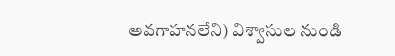అవగాహనలేని) విశ్వాసుల నుండి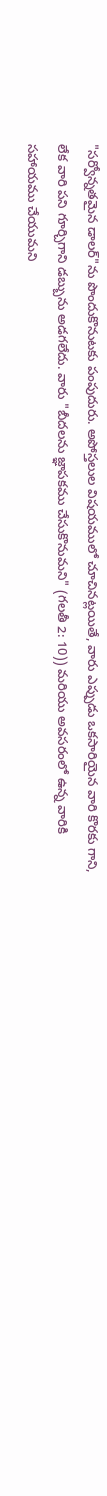"సర్వోన్నతమైన డాలర్"ను పొందుకొనుటకు పంపుదురు. అపోస్తలుల విషయములో చూచినట్లయితే, వారు ఎప్పుడు ఒకసారియైన వారి కొరకు గాని, లేక వారి పని గూర్చిగాని డబ్బును అడగలేదు. వారు "బీదలను జ్ఞాపకము చేసుకొనుమని" (గలతీ 2: 10)) మరియు అవసరంలో ఉన్న వారికి సహాయము చేయుమని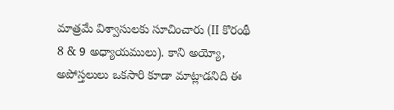మాత్రమే విశ్వాసులకు సూచించారు (II కొరంథీ 8 & 9 అధ్యాయములు). కాని అయ్యో, అపోస్తలులు ఒకసారి కూడా మాట్లాడనిది ఈ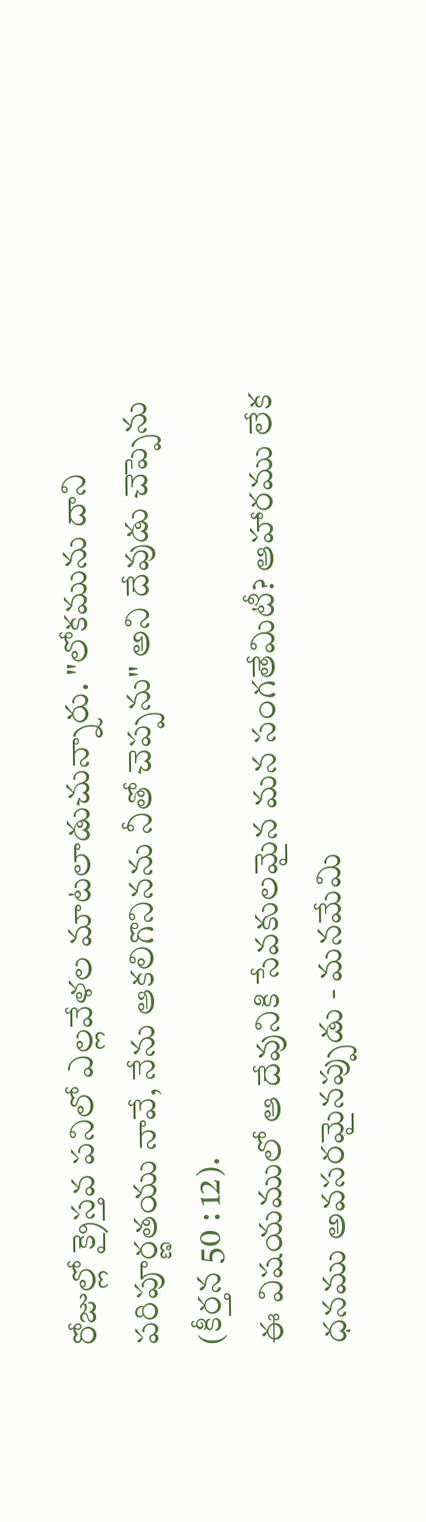రోజుల్లో క్రైస్తవ పనిలో ఎల్లవేళల మాటలాడుచున్నారు. "లోకమును దాని పరిపూర్ణతయు నావే, నేను ఆకలిగొనినను నీతో చెప్పను" అని దేవుడు చెప్పెను (కీర్తన 50 : 12).
ఈ విషయములో ఆ దేవునికి సేవకులమైన మన సంగతేమిటీ? ఆహారము లేక ధనము అవసరమైనప్పుడు - మనమేమి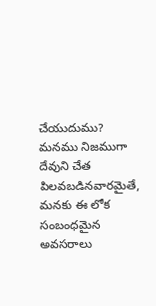చేయుదుము? మనము నిజముగా దేవుని చేత పిలవబడినవారమైతే, మనకు ఈ లోక సంబంధమైన అవసరాలు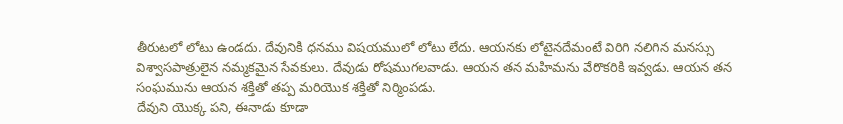తీరుటలో లోటు ఉండదు. దేవునికి ధనము విషయములో లోటు లేదు. ఆయనకు లోటైనదేమంటే విరిగి నలిగిన మనస్సు విశ్వాసపాత్రులైన నమ్మకమైన సేవకులు. దేవుడు రోషముగలవాడు. ఆయన తన మహిమను వేరొకరికి ఇవ్వడు. ఆయన తన సంఘమును ఆయన శక్తితో తప్ప మరియొక శక్తితో నిర్మింపడు.
దేవుని యొక్క పని, ఈనాడు కూడా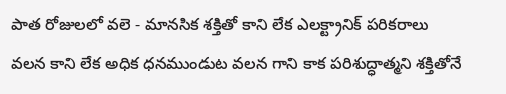పాత రోజులలో వలె - మానసిక శక్తితో కాని లేక ఎలక్ట్రానిక్ పరికరాలు వలన కాని లేక అధిక ధనముండుట వలన గాని కాక పరిశుద్ధాత్మని శక్తితోనే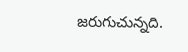జరుగుచున్నది.